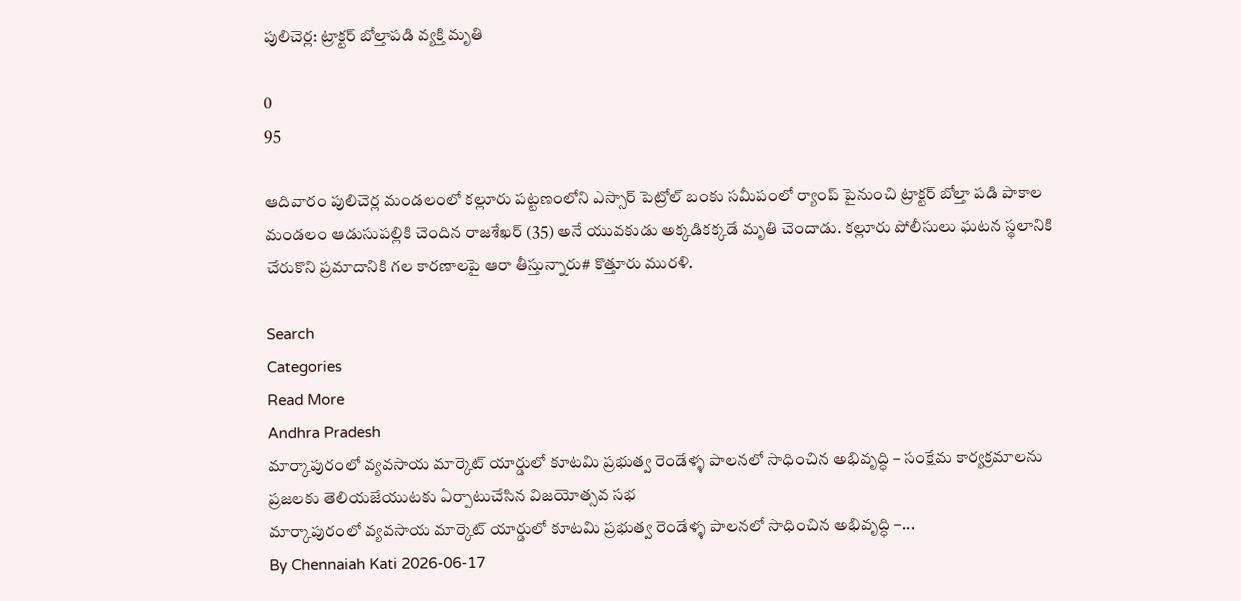పులిచెర్ల: ట్రాక్టర్ బోల్తాపడి వ్యక్తి మృతి

0
95

ఆదివారం పులిచెర్ల మండలంలో కల్లూరు పట్టణంలోని ఎస్సార్ పెట్రోల్ బంకు సమీపంలో ర్యాంప్ పైనుంచి ట్రాక్టర్ బోల్తా పడి పాకాల మండలం ఆడుసుపల్లికి చెందిన రాజశేఖర్ (35) అనే యువకుడు అక్కడికక్కడే మృతి చెందాడు. కల్లూరు పోలీసులు ఘటన స్థలానికి చేరుకొని ప్రమాదానికి గల కారణాలపై ఆరా తీస్తున్నారు# కొత్తూరు మురళి.

Search
Categories
Read More
Andhra Pradesh
మార్కాపురంలో వ్యవసాయ మార్కెట్ యార్డులో కూటమి ప్రభుత్వ రెండేళ్ళ పాలనలో సాధించిన అభివృద్ధి – సంక్షేమ కార్యక్రమాలను ప్రజలకు తెలియజేయుటకు ఏర్పాటుచేసిన విజయోత్సవ సభ
మార్కాపురంలో వ్యవసాయ మార్కెట్ యార్డులో కూటమి ప్రభుత్వ రెండేళ్ళ పాలనలో సాధించిన అభివృద్ధి –...
By Chennaiah Kati 2026-06-17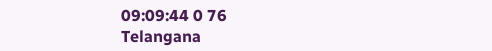09:09:44 0 76
Telangana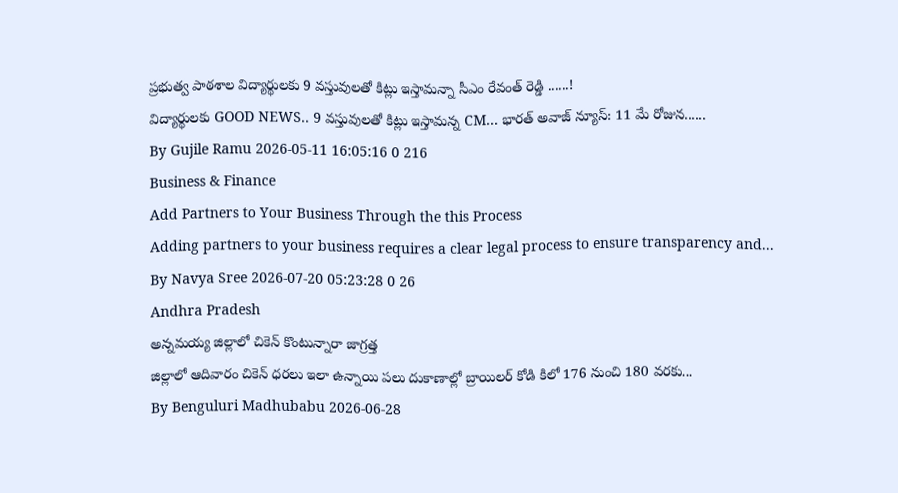ప్రభుత్వ పాఠశాల విద్యార్థులకు 9 వస్తువులతో కిట్లు ఇస్తామన్నా సీఎం రేవంత్ రెడ్డి ......!
విద్యార్థులకు GOOD NEWS.. 9 వస్తువులతో కిట్లు ఇస్తామన్న CM... భారత్ అవాజ్ న్యూస్: 11 మే రోజున......
By Gujile Ramu 2026-05-11 16:05:16 0 216
Business & Finance
Add Partners to Your Business Through the this Process
Adding partners to your business requires a clear legal process to ensure transparency and...
By Navya Sree 2026-07-20 05:23:28 0 26
Andhra Pradesh
అన్నమయ్య జిల్లాలో చికెన్ కొంటున్నారా జాగ్రత్త
జిల్లాలో ఆదివారం చికెన్ ధరలు ఇలా ఉన్నాయి పలు దుకాణాల్లో బ్రాయిలర్ కోడి కిలో 176 నుంచి 180 వరకు...
By Benguluri Madhubabu 2026-06-28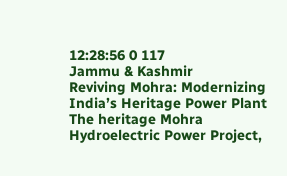12:28:56 0 117
Jammu & Kashmir
Reviving Mohra: Modernizing India’s Heritage Power Plant
The heritage Mohra Hydroelectric Power Project,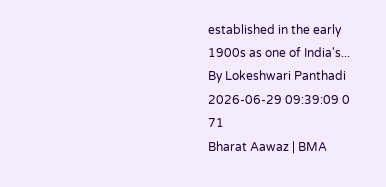established in the early 1900s as one of India's...
By Lokeshwari Panthadi 2026-06-29 09:39:09 0 71
Bharat Aawaz | BMA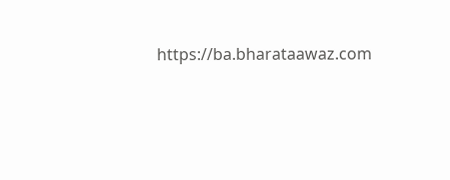https://ba.bharataawaz.com